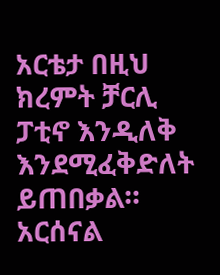አርቴታ በዚህ ክረምት ቻርሊ ፓቲኖ እንዲለቅ እንደሚፈቅድለት ይጠበቃል። አርሰናል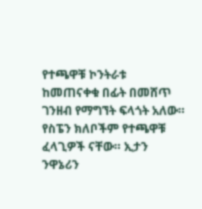የተጫዋቹ ኮንትራቱ ከመጠናቀቁ በፊት በመሸጥ ገንዘብ የማግኘት ፍላጎት አለው። የስፔን ክለቦችም የተጫዋቹ ፈላጊዎች ናቸው። ኢታን ንዋኔሪን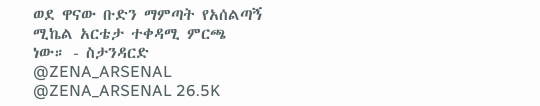ወደ ዋናው ቡድን ማምጣት የአሰልጣኝ ሚኬል አርቴታ ተቀዳሚ ምርጫ ነው። - ስታንዳርድ @ZENA_ARSENAL @ZENA_ARSENAL 26.5K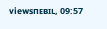viewsпᴇвɪʟ, 09:57